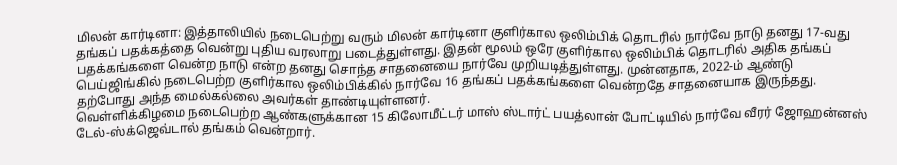மிலன் கார்டினா: இத்தாலியில் நடைபெற்று வரும் மிலன் கார்டினா குளிர்கால ஒலிம்பிக் தொடரில் நார்வே நாடு தனது 17-வது தங்கப் பதக்கத்தை வென்று புதிய வரலாறு படைத்துள்ளது. இதன் மூலம் ஒரே குளிர்கால ஒலிம்பிக் தொடரில் அதிக தங்கப் பதக்கங்களை வென்ற நாடு என்ற தனது சொந்த சாதனையை நார்வே முறியடித்துள்ளது. முன்னதாக, 2022-ம் ஆண்டு பெய்ஜிங்கில் நடைபெற்ற குளிர்கால ஒலிம்பிக்கில் நார்வே 16 தங்கப் பதக்கங்களை வென்றதே சாதனையாக இருந்தது. தற்போது அந்த மைல்கல்லை அவர்கள் தாண்டியுள்ளனர்.
வெள்ளிக்கிழமை நடைபெற்ற ஆண்களுக்கான 15 கிலோமீட்டர் மாஸ் ஸ்டார்ட் பயத்லான் போட்டியில் நார்வே வீரர் ஜோஹன்னஸ் டேல்-ஸ்க்ஜெவ்டால் தங்கம் வென்றார்.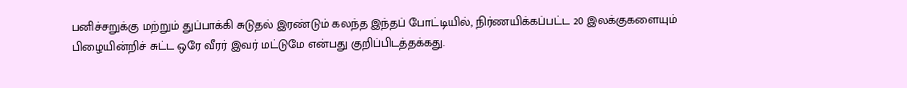பனிச்சறுக்கு மற்றும் துப்பாக்கி சுடுதல் இரண்டும் கலந்த இந்தப் போட்டியில், நிர்ணயிக்கப்பட்ட 20 இலக்குகளையும் பிழையின்றிச் சுட்ட ஒரே வீரர் இவர் மட்டுமே என்பது குறிப்பிடத்தக்கது.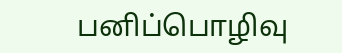பனிப்பொழிவு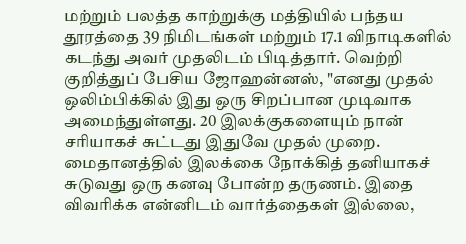மற்றும் பலத்த காற்றுக்கு மத்தியில் பந்தய தூரத்தை 39 நிமிடங்கள் மற்றும் 17.1 விநாடிகளில் கடந்து அவர் முதலிடம் பிடித்தார். வெற்றி குறித்துப் பேசிய ஜோஹன்னஸ், "எனது முதல் ஒலிம்பிக்கில் இது ஒரு சிறப்பான முடிவாக அமைந்துள்ளது. 20 இலக்குகளையும் நான் சரியாகச் சுட்டது இதுவே முதல் முறை. மைதானத்தில் இலக்கை நோக்கித் தனியாகச் சுடுவது ஒரு கனவு போன்ற தருணம். இதை விவரிக்க என்னிடம் வார்த்தைகள் இல்லை,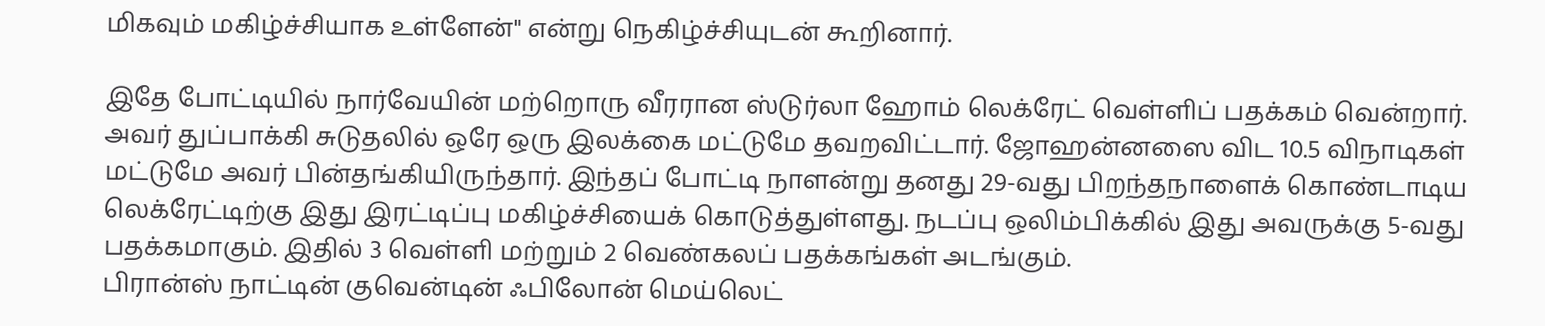மிகவும் மகிழ்ச்சியாக உள்ளேன்" என்று நெகிழ்ச்சியுடன் கூறினார்.

இதே போட்டியில் நார்வேயின் மற்றொரு வீரரான ஸ்டுர்லா ஹோம் லெக்ரேட் வெள்ளிப் பதக்கம் வென்றார். அவர் துப்பாக்கி சுடுதலில் ஒரே ஒரு இலக்கை மட்டுமே தவறவிட்டார். ஜோஹன்னஸை விட 10.5 விநாடிகள் மட்டுமே அவர் பின்தங்கியிருந்தார். இந்தப் போட்டி நாளன்று தனது 29-வது பிறந்தநாளைக் கொண்டாடிய லெக்ரேட்டிற்கு இது இரட்டிப்பு மகிழ்ச்சியைக் கொடுத்துள்ளது. நடப்பு ஒலிம்பிக்கில் இது அவருக்கு 5-வது பதக்கமாகும். இதில் 3 வெள்ளி மற்றும் 2 வெண்கலப் பதக்கங்கள் அடங்கும்.
பிரான்ஸ் நாட்டின் குவென்டின் ஃபிலோன் மெய்லெட்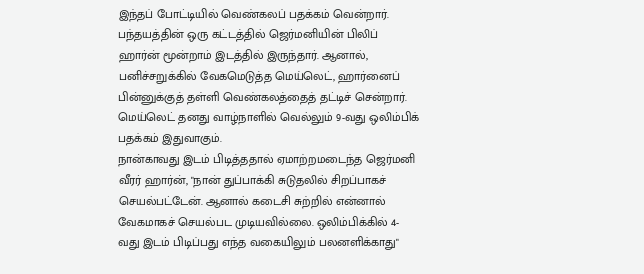இந்தப் போட்டியில் வெண்கலப் பதக்கம் வென்றார். பந்தயத்தின் ஒரு கட்டத்தில் ஜெர்மனியின் பிலிப் ஹார்ன் மூன்றாம் இடத்தில் இருந்தார். ஆனால், பனிச்சறுக்கில் வேகமெடுத்த மெய்லெட், ஹார்னைப் பின்னுக்குத் தள்ளி வெண்கலத்தைத் தட்டிச் சென்றார். மெய்லெட் தனது வாழ்நாளில் வெல்லும் 9-வது ஒலிம்பிக் பதக்கம் இதுவாகும்.
நான்காவது இடம் பிடித்ததால் ஏமாற்றமடைந்த ஜெர்மனி வீரர் ஹார்ன், "நான் துப்பாக்கி சுடுதலில் சிறப்பாகச் செயல்பட்டேன். ஆனால் கடைசி சுற்றில் என்னால் வேகமாகச் செயல்பட முடியவில்லை. ஒலிம்பிக்கில் 4-வது இடம் பிடிப்பது எந்த வகையிலும் பலனளிக்காது"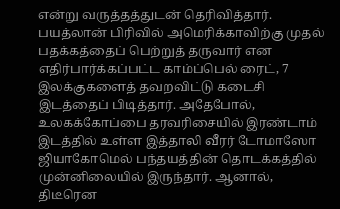என்று வருத்தத்துடன் தெரிவித்தார்.
பயத்லான் பிரிவில் அமெரிக்காவிற்கு முதல் பதக்கத்தைப் பெற்றுத் தருவார் என எதிர்பார்க்கப்பட்ட காம்ப்பெல் ரைட், 7 இலக்குகளைத் தவறவிட்டு கடைசி இடத்தைப் பிடித்தார். அதேபோல், உலகக்கோப்பை தரவரிசையில் இரண்டாம் இடத்தில் உள்ள இத்தாலி வீரர் டோமாஸோ ஜியாகோமெல் பந்தயத்தின் தொடக்கத்தில் முன்னிலையில் இருந்தார். ஆனால், திடீரென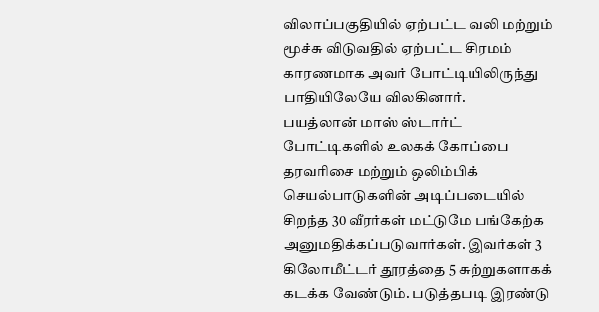விலாப்பகுதியில் ஏற்பட்ட வலி மற்றும் மூச்சு விடுவதில் ஏற்பட்ட சிரமம் காரணமாக அவர் போட்டியிலிருந்து பாதியிலேயே விலகினார்.
பயத்லான் மாஸ் ஸ்டார்ட் போட்டிகளில் உலகக் கோப்பை தரவரிசை மற்றும் ஒலிம்பிக் செயல்பாடுகளின் அடிப்படையில் சிறந்த 30 வீரர்கள் மட்டுமே பங்கேற்க அனுமதிக்கப்படுவார்கள். இவர்கள் 3 கிலோமீட்டர் தூரத்தை 5 சுற்றுகளாகக் கடக்க வேண்டும். படுத்தபடி இரண்டு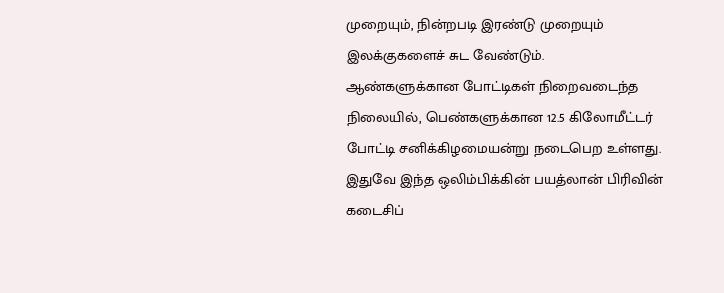முறையும், நின்றபடி இரண்டு முறையும் இலக்குகளைச் சுட வேண்டும்.
ஆண்களுக்கான போட்டிகள் நிறைவடைந்த நிலையில், பெண்களுக்கான 12.5 கிலோமீட்டர் போட்டி சனிக்கிழமையன்று நடைபெற உள்ளது. இதுவே இந்த ஒலிம்பிக்கின் பயத்லான் பிரிவின் கடைசிப்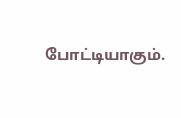போட்டியாகும்.